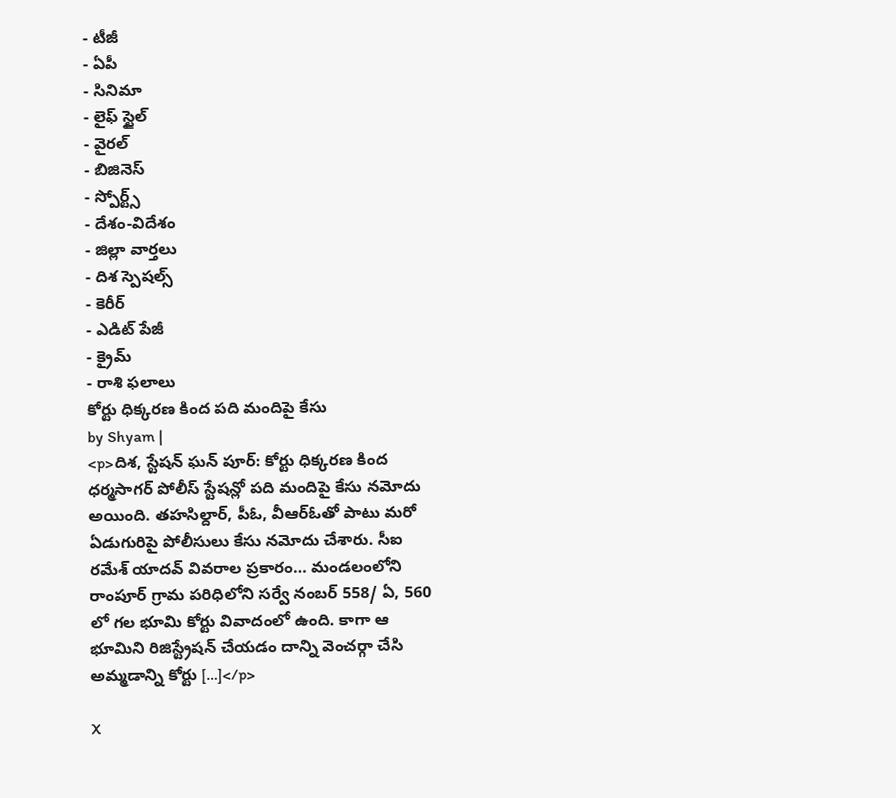- టీజీ
- ఏపీ
- సినిమా
- లైఫ్ స్టైల్
- వైరల్
- బిజినెస్
- స్పోర్ట్స్
- దేశం-విదేశం
- జిల్లా వార్తలు
- దిశ స్పెషల్స్
- కెరీర్
- ఎడిట్ పేజీ
- క్రైమ్
- రాశి ఫలాలు
కోర్టు ధిక్కరణ కింద పది మందిపై కేసు
by Shyam |
<p>దిశ, స్టేషన్ ఘన్ పూర్: కోర్టు ధిక్కరణ కింద ధర్మసాగర్ పోలీస్ స్టేషన్లో పది మందిపై కేసు నమోదు అయింది. తహసిల్దార్, పీఓ, వీఆర్ఓతో పాటు మరో ఏడుగురిపై పోలీసులు కేసు నమోదు చేశారు. సీఐ రమేశ్ యాదవ్ వివరాల ప్రకారం… మండలంలోని రాంపూర్ గ్రామ పరిధిలోని సర్వే నంబర్ 558/ ఏ, 560 లో గల భూమి కోర్టు వివాదంలో ఉంది. కాగా ఆ భూమిని రిజిస్ట్రేషన్ చేయడం దాన్ని వెంచర్గా చేసి అమ్మడాన్ని కోర్టు […]</p>

X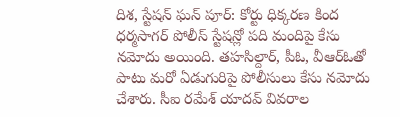దిశ, స్టేషన్ ఘన్ పూర్: కోర్టు ధిక్కరణ కింద ధర్మసాగర్ పోలీస్ స్టేషన్లో పది మందిపై కేసు నమోదు అయింది. తహసిల్దార్, పీఓ, వీఆర్ఓతో పాటు మరో ఏడుగురిపై పోలీసులు కేసు నమోదు చేశారు. సీఐ రమేశ్ యాదవ్ వివరాల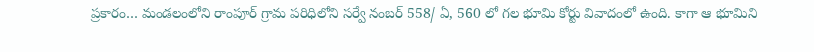ప్రకారం… మండలంలోని రాంపూర్ గ్రామ పరిధిలోని సర్వే నంబర్ 558/ ఏ, 560 లో గల భూమి కోర్టు వివాదంలో ఉంది. కాగా ఆ భూమిని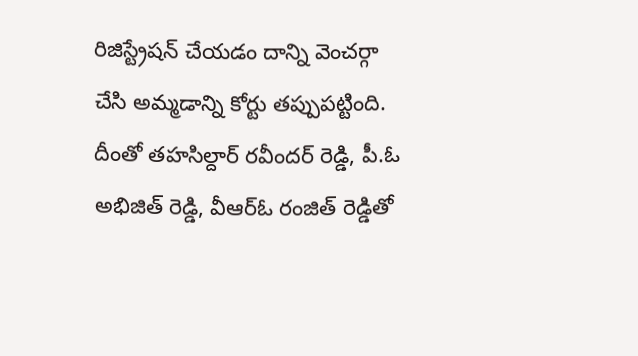రిజిస్ట్రేషన్ చేయడం దాన్ని వెంచర్గా చేసి అమ్మడాన్ని కోర్టు తప్పుపట్టింది. దీంతో తహసిల్దార్ రవీందర్ రెడ్డి, పీ.ఓ అభిజిత్ రెడ్డి, వీఆర్ఓ రంజిత్ రెడ్డితో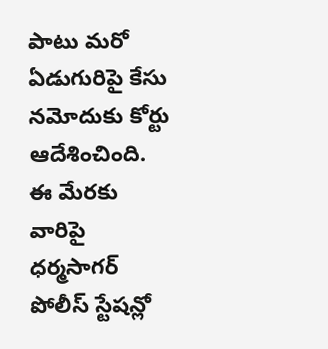పాటు మరో ఏడుగురిపై కేసు నమోదుకు కోర్టు ఆదేశించింది. ఈ మేరకు వారిపై ధర్మసాగర్ పోలీస్ స్టేషన్లో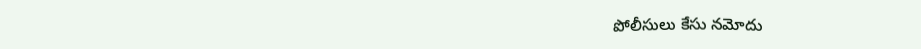పోలీసులు కేసు నమోదు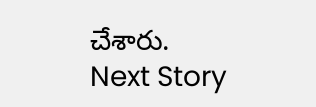చేశారు.
Next Story